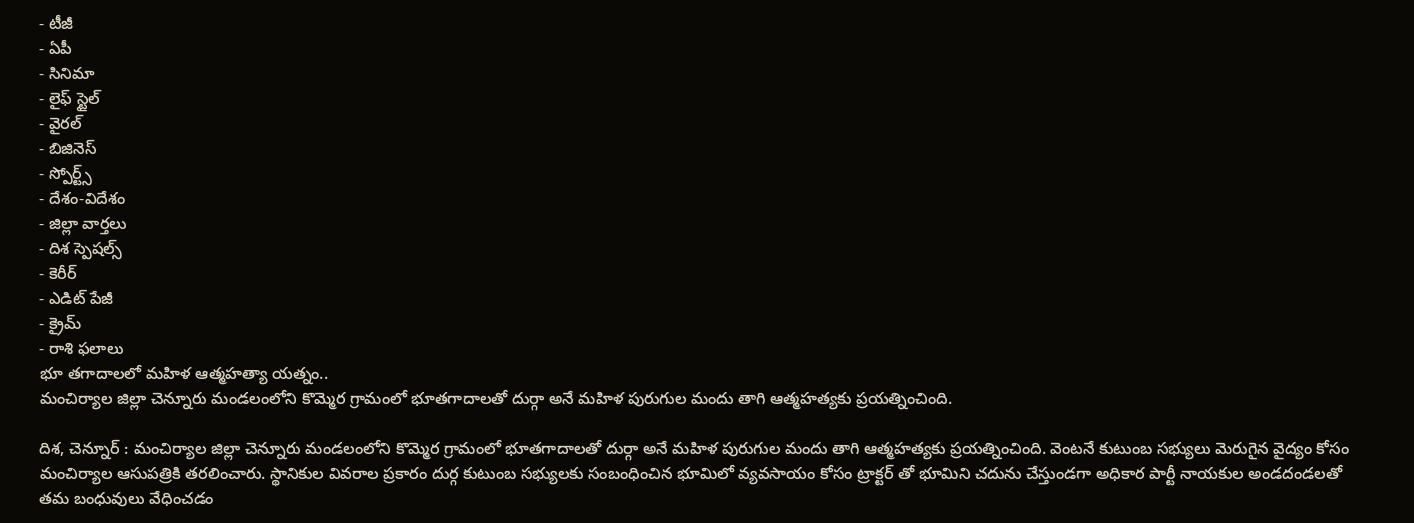- టీజీ
- ఏపీ
- సినిమా
- లైఫ్ స్టైల్
- వైరల్
- బిజినెస్
- స్పోర్ట్స్
- దేశం-విదేశం
- జిల్లా వార్తలు
- దిశ స్పెషల్స్
- కెరీర్
- ఎడిట్ పేజీ
- క్రైమ్
- రాశి ఫలాలు
భూ తగాదాలలో మహిళ ఆత్మహత్యా యత్నం..
మంచిర్యాల జిల్లా చెన్నూరు మండలంలోని కొమ్మెర గ్రామంలో భూతగాదాలతో దుర్గా అనే మహిళ పురుగుల మందు తాగి ఆత్మహత్యకు ప్రయత్నించింది.

దిశ, చెన్నూర్ : మంచిర్యాల జిల్లా చెన్నూరు మండలంలోని కొమ్మెర గ్రామంలో భూతగాదాలతో దుర్గా అనే మహిళ పురుగుల మందు తాగి ఆత్మహత్యకు ప్రయత్నించింది. వెంటనే కుటుంబ సభ్యులు మెరుగైన వైద్యం కోసం మంచిర్యాల ఆసుపత్రికి తరలించారు. స్థానికుల వివరాల ప్రకారం దుర్గ కుటుంబ సభ్యులకు సంబంధించిన భూమిలో వ్యవసాయం కోసం ట్రాక్టర్ తో భూమిని చదును చేస్తుండగా అధికార పార్టీ నాయకుల అండదండలతో తమ బంధువులు వేధించడం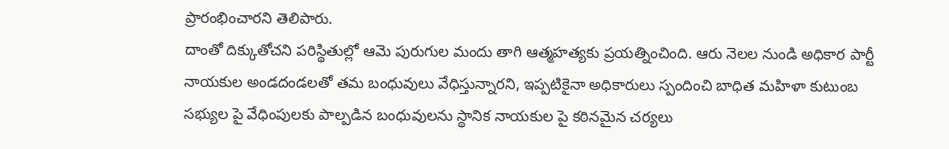ప్రారంభించారని తెలిపారు.
దాంతో దిక్కుతోచని పరిస్థితుల్లో ఆమె పురుగుల మందు తాగి ఆత్మహత్యకు ప్రయత్నించింది. ఆరు నెలల నుండి అధికార పార్టీ నాయకుల అండదండలతో తమ బంధువులు వేధిస్తున్నారని, ఇప్పటికైనా అధికారులు స్పందించి బాధిత మహిళా కుటుంబ సభ్యుల పై వేధింపులకు పాల్పడిన బంధువులను స్థానిక నాయకుల పై కఠినమైన చర్యలు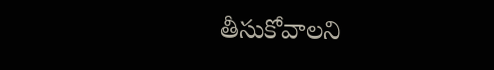తీసుకోవాలని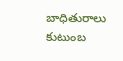బాధితురాలు కుటుంబ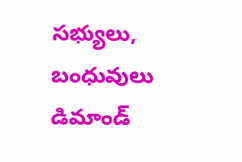సభ్యులు, బంధువులు డిమాండ్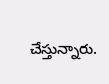చేస్తున్నారు.